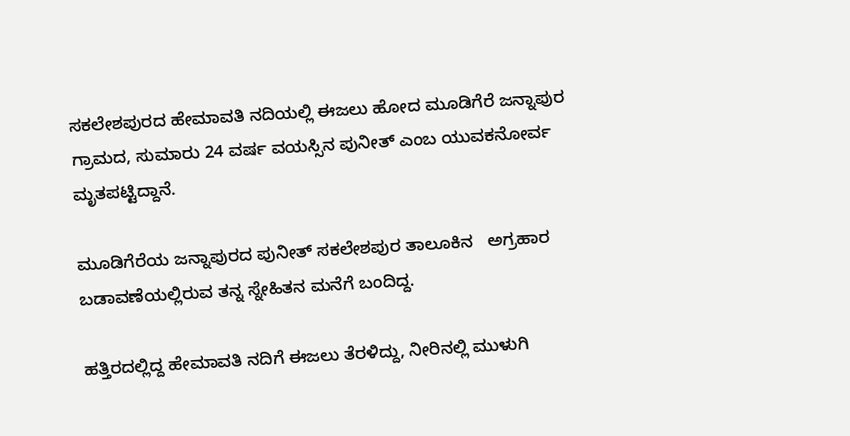ಸಕಲೇಶಪುರದ ಹೇಮಾವತಿ ನದಿಯಲ್ಲಿ ಈಜಲು ಹೋದ ಮೂಡಿಗೆರೆ ಜನ್ನಾಪುರ ಗ್ರಾಮದ, ಸುಮಾರು 24 ವರ್ಷ ವಯಸ್ಸಿನ ಪುನೀತ್ ಎಂಬ ಯುವಕನೋರ್ವ ಮೃತಪಟ್ಟಿದ್ದಾನೆ.

ಮೂಡಿಗೆರೆಯ ಜನ್ನಾಪುರದ ಪುನೀತ್ ಸಕಲೇಶಪುರ ತಾಲೂಕಿನ   ಅಗ್ರಹಾರ ಬಡಾವಣೆಯಲ್ಲಿರುವ ತನ್ನ ಸ್ನೇಹಿತನ ಮನೆಗೆ ಬಂದಿದ್ದ.

ಹತ್ತಿರದಲ್ಲಿದ್ದ ಹೇಮಾವತಿ ನದಿಗೆ ಈಜಲು ತೆರಳಿದ್ದು, ನೀರಿನಲ್ಲಿ ಮುಳುಗಿ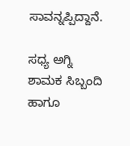ಸಾವನ್ನಪ್ಪಿದ್ದಾನೆ.

ಸಧ್ಯ ಅಗ್ನಿ ಶಾಮಕ ಸಿಬ್ಬಂದಿ ಹಾಗೂ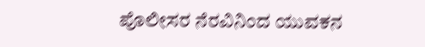ಪೊಲೀಸರ ನೆರವಿನಿಂದ ಯುವಕನ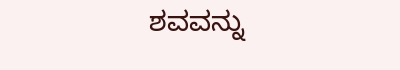ಶವವನ್ನು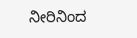ನೀರಿನಿಂದ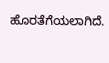ಹೊರತೆಗೆಯಲಾಗಿದೆ.